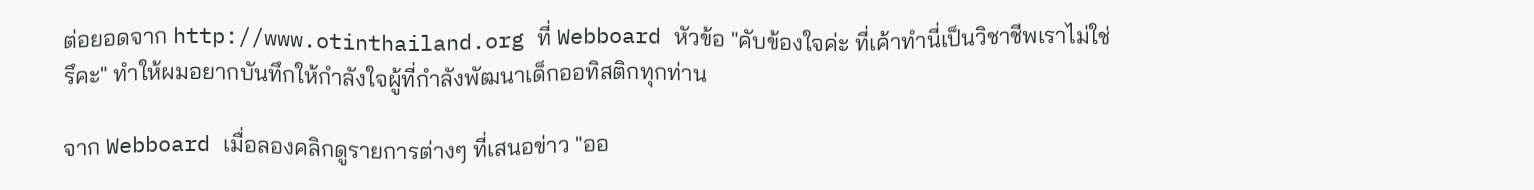ต่อยอดจาก http://www.otinthailand.org ที่ Webboard หัวข้อ "คับข้องใจค่ะ ที่เค้าทำนี่เป็นวิชาชีพเราไม่ใช่รึคะ" ทำให้ผมอยากบันทึกให้กำลังใจผู้ที่กำลังพัฒนาเด็กออทิสติกทุกท่าน

จาก Webboard เมื่อลองคลิกดูรายการต่างๆ ที่เสนอข่าว "ออ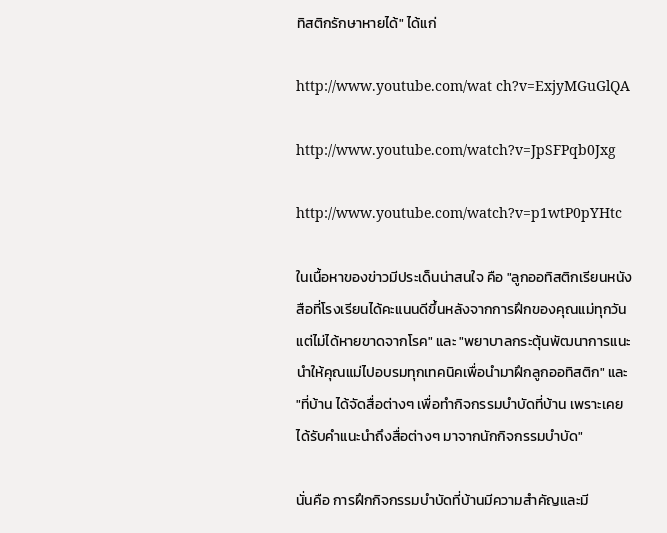ทิสติกรักษาหายได้" ได้แก่

http://www.youtube.com/wat ch?v=ExjyMGuGlQA

http://www.youtube.com/watch?v=JpSFPqb0Jxg

http://www.youtube.com/watch?v=p1wtP0pYHtc

ในเนื้อหาของข่าวมีประเด็นน่าสนใจ คือ "ลูกออทิสติกเรียนหนังสือที่โรงเรียนได้คะแนนดีขึ้นหลังจากการฝึกของคุณแม่ทุกวัน แต่ไม่ได้หายขาดจากโรค" และ "พยาบาลกระตุ้นพัฒนาการแนะนำให้คุณแม่ไปอบรมทุกเทคนิคเพื่อนำมาฝึกลูกออทิสติก" และ "ที่บ้าน ได้จัดสื่อต่างๆ เพื่อทำกิจกรรมบำบัดที่บ้าน เพราะเคยได้รับคำแนะนำถึงสื่อต่างๆ มาจากนักกิจกรรมบำบัด"

นั่นคือ การฝึกกิจกรรมบำบัดที่บ้านมีความสำคัญและมี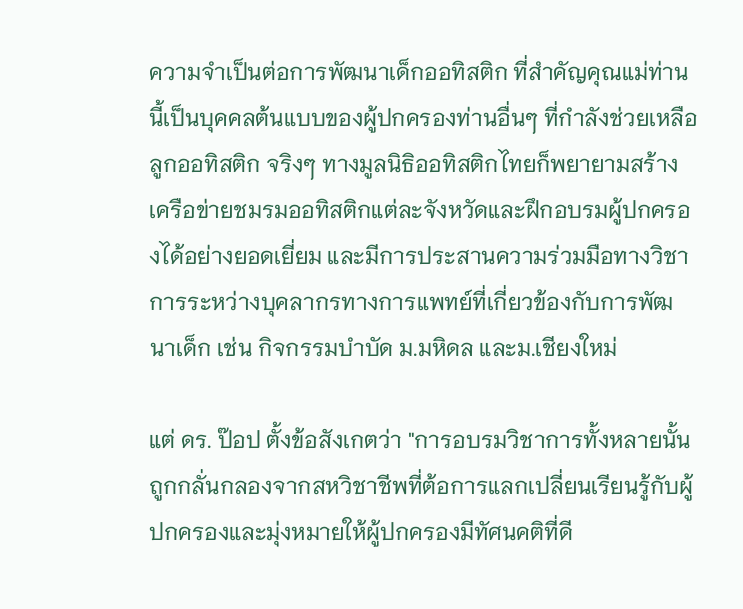ความจำเป็นต่อการพัฒนาเด็กออทิสติก ที่สำคัญคุณแม่ท่านนี้เป็นบุคคลต้นแบบของผู้ปกครองท่านอื่นๆ ที่กำลังช่วยเหลือลูกออทิสติก จริงๆ ทางมูลนิธิออทิสติกไทยก็พยายามสร้างเครือข่ายชมรมออทิสติกแต่ละจังหวัดและฝึกอบรมผู้ปกครองได้อย่างยอดเยี่ยม และมีการประสานความร่วมมือทางวิชาการระหว่างบุคลากรทางการแพทย์ที่เกี่ยวข้องกับการพัฒนาเด็ก เช่น กิจกรรมบำบัด ม.มหิดล และม.เชียงใหม่

แต่ ดร. ป๊อป ตั้งข้อสังเกตว่า "การอบรมวิชาการทั้งหลายนั้นถูกกลั่นกลองจากสหวิชาชีพที่ต้อการแลกเปลี่ยนเรียนรู้กับผู้ปกครองและมุ่งหมายให้ผู้ปกครองมีทัศนคติที่ดี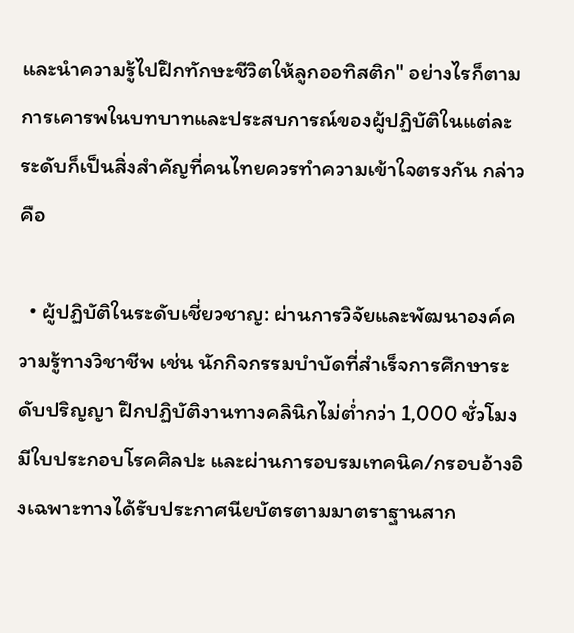และนำความรู้ไปฝึกทักษะชีวิตให้ลูกออทิสติก" อย่างไรก็ตาม การเคารพในบทบาทและประสบการณ์ของผู้ปฏิบัติในแต่ละระดับก็เป็นสิ่งสำคัญที่คนไทยควรทำความเข้าใจตรงกัน กล่าวคือ

  • ผู้ปฏิบัติในระดับเชี่ยวชาญ: ผ่านการวิจัยและพัฒนาองค์ความรู้ทางวิชาชีพ เช่น นักกิจกรรมบำบัดที่สำเร็จการศึกษาระดับปริญญา ฝึกปฏิบัติงานทางคลินิกไม่ต่ำกว่า 1,000 ชั่วโมง มีใบประกอบโรคศิลปะ และผ่านการอบรมเทคนิค/กรอบอ้างอิงเฉพาะทางได้รับประกาศนียบัตรตามมาตราฐานสาก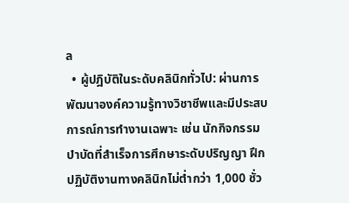ล
  • ผู้ปฎิบัติในระดับคลินิกทั่วไป: ผ่านการพัฒนาองค์ความรู้ทางวิชาชีพและมีประสบการณ์การทำงานเฉพาะ เช่น นักกิจกรรมบำบัดที่สำเร็จการศึกษาระดับปริญญา ฝึกปฏิบัติงานทางคลินิกไม่ต่ำกว่า 1,000 ชั่ว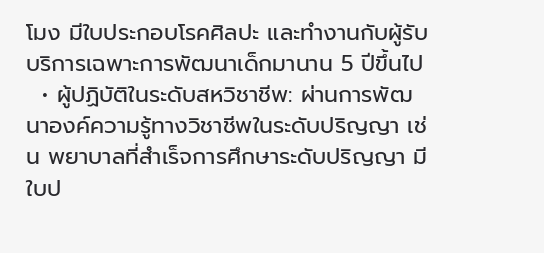โมง มีใบประกอบโรคศิลปะ และทำงานกับผู้รับบริการเฉพาะการพัฒนาเด็กมานาน 5 ปีขึ้นไป
  • ผู้ปฏิบัติในระดับสหวิชาชีพ: ผ่านการพัฒนาองค์ความรู้ทางวิชาชีพในระดับปริญญา เช่น พยาบาลที่สำเร็จการศึกษาระดับปริญญา มีใบป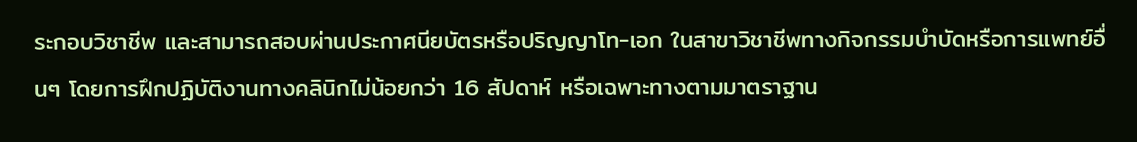ระกอบวิชาชีพ และสามารถสอบผ่านประกาศนียบัตรหรือปริญญาโท-เอก ในสาขาวิชาชีพทางกิจกรรมบำบัดหรือการแพทย์อื่นๆ โดยการฝึกปฏิบัติงานทางคลินิกไม่น้อยกว่า 16 สัปดาห์ หรือเฉพาะทางตามมาตราฐาน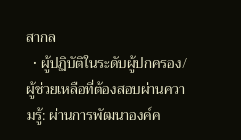สากล
  • ผู้ปฏิบัติในระดับผู้ปกครอง/ผู้ช่วยเหลือที่ต้องสอบผ่านความรู้: ผ่านการพัฒนาองค์ค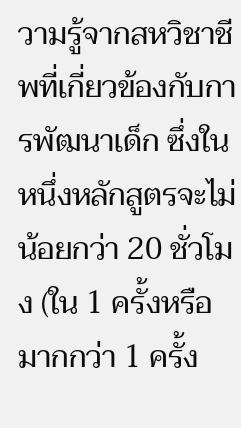วามรู้จากสหวิชาชีพที่เกี่ยวข้องกับการพัฒนาเด็ก ซึ่งในหนึ่งหลักสูตรจะไม่น้อยกว่า 20 ชั่วโมง (ใน 1 ครั้งหรือมากกว่า 1 ครั้ง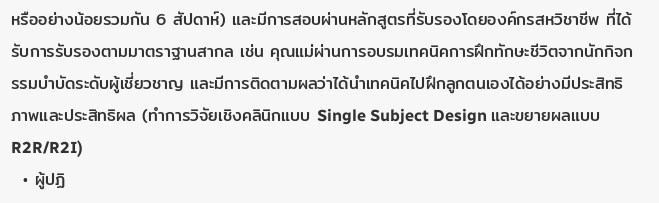หรืออย่างน้อยรวมกัน 6 สัปดาห์) และมีการสอบผ่านหลักสูตรที่รับรองโดยองค์กรสหวิชาชีพ ที่ได้รับการรับรองตามมาตราฐานสากล เช่น คุณแม่ผ่านการอบรมเทคนิคการฝึกทักษะชีวิตจากนักกิจกรรมบำบัดระดับผู้เชี่ยวชาญ และมีการติดตามผลว่าได้นำเทคนิคไปฝึกลูกตนเองได้อย่างมีประสิทธิภาพและประสิทธิผล (ทำการวิจัยเชิงคลินิกแบบ Single Subject Design และขยายผลแบบ R2R/R2I)
  • ผู้ปฏิ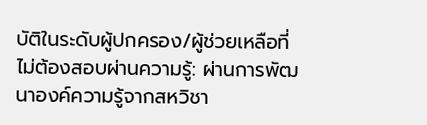บัติในระดับผู้ปกครอง/ผู้ช่วยเหลือที่ไม่ต้องสอบผ่านความรู้: ผ่านการพัฒนาองค์ความรู้จากสหวิชา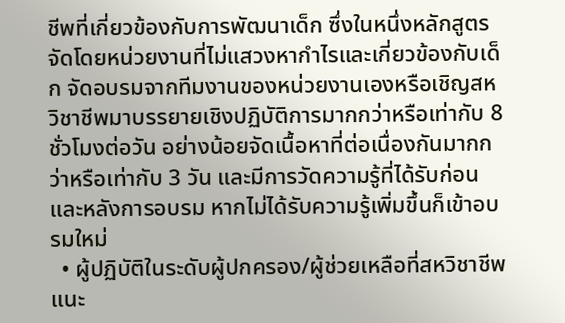ชีพที่เกี่ยวข้องกับการพัฒนาเด็ก ซึ่งในหนึ่งหลักสูตรจัดโดยหน่วยงานที่ไม่แสวงหากำไรและเกี่ยวข้องกับเด็ก จัดอบรมจากทีมงานของหน่วยงานเองหรือเชิญสหวิชาชีพมาบรรยายเชิงปฏิบัติการมากกว่าหรือเท่ากับ 8 ชั่วโมงต่อวัน อย่างน้อยจัดเนื้อหาที่ต่อเนื่องกันมากกว่าหรือเท่ากับ 3 วัน และมีการวัดความรู้ที่ได้รับก่อนและหลังการอบรม หากไม่ได้รับความรู้เพิ่มขึ้นก็เข้าอบรมใหม่
  • ผู้ปฏิบัติในระดับผู้ปกครอง/ผู้ช่วยเหลือที่สหวิชาชีพแนะ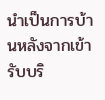นำเป็นการบ้านหลังจากเข้ารับบริ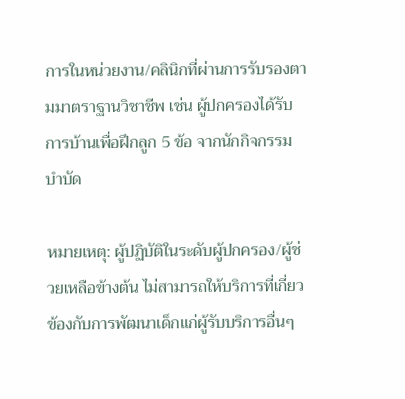การในหน่วยงาน/คลินิกที่ผ่านการรับรองตามมาตราฐานวิชาชีพ เช่น ผู้ปกครองได้รับการบ้านเพื่อฝึกลูก 5 ข้อ จากนักกิจกรรมบำบัด

หมายเหตุ: ผู้ปฏิบัติในระดับผู้ปกครอง/ผู้ช่วยเหลือข้างต้น ไม่สามารถให้บริการที่เกี่ยวข้องกับการพัฒนาเด็กแก่ผู้รับบริการอื่นๆ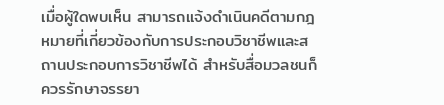เมื่อผู้ใดพบเห็น สามารถแจ้งดำเนินคดีตามกฎหมายที่เกี่ยวข้องกับการประกอบวิชาชีพและสถานประกอบการวิชาชีพได้ สำหรับสื่อมวลชนก็ควรรักษาจรรยา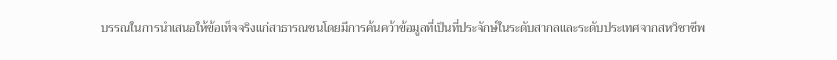บรรณในการนำเสนอให้ข้อเท็จจริงแก่สาธารณชนโดยมีการค้นคว้าข้อมูลที่เป็นที่ประจักษ์ในระดับสากลและระดับประเทศจากสหวิชาชีพ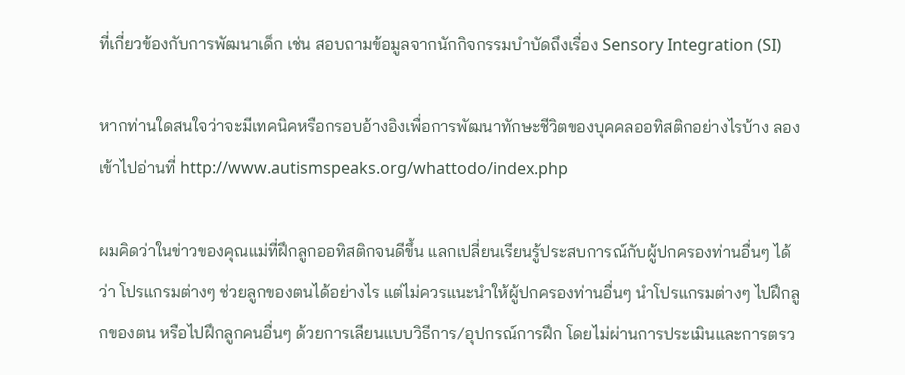ที่เกี่ยวข้องกับการพัฒนาเด็ก เช่น สอบถามข้อมูลจากนักกิจกรรมบำบัดถึงเรื่อง Sensory Integration (SI)

หากท่านใดสนใจว่าจะมีเทคนิคหรือกรอบอ้างอิงเพื่อการพัฒนาทักษะชีวิตของบุคคลออทิสติกอย่างไรบ้าง ลองเข้าไปอ่านที่ http://www.autismspeaks.org/whattodo/index.php

ผมคิดว่าในข่าวของคุณแม่ที่ฝึกลูกออทิสติกจนดีขึ้น แลกเปลี่ยนเรียนรู้ประสบการณ์กับผู้ปกครองท่านอื่นๆ ได้ว่า โปรแกรมต่างๆ ช่วยลูกของตนได้อย่างไร แต่ไม่ควรแนะนำให้ผู้ปกครองท่านอื่นๆ นำโปรแกรมต่างๆ ไปฝึกลูกของตน หรือไปฝึกลูกคนอื่นๆ ด้วยการเลียนแบบวิธีการ/อุปกรณ์การฝึก โดยไม่ผ่านการประเมินและการตรว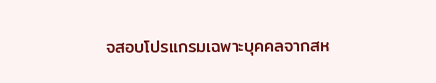จสอบโปรแกรมเฉพาะบุคคลจากสห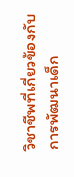วิชาชีพที่เกี่ยวข้องกับการพัฒนาเด็ก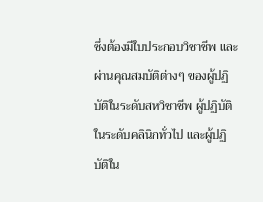ซึ่งต้องมีใบประกอบวิชาชีพ และผ่านคุณสมบัติต่างๆ ของผู้ปฏิบัติในระดับสหวิชาชีพ ผู้ปฏิบัติในระดับคลินิกทั่วไป และผู้ปฏิบัติใน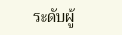ระดับผู้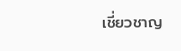เชี่ยวชาญ